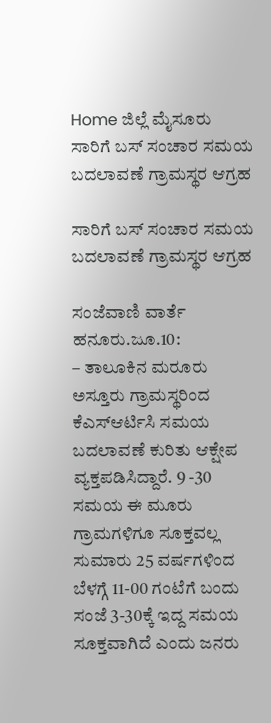Home ಜಿಲ್ಲೆ ಮೈಸೂರು ಸಾರಿಗೆ ಬಸ್ ಸಂಚಾರ ಸಮಯ ಬದಲಾವಣೆ ಗ್ರಾಮಸ್ಥರ ಆಗ್ರಹ

ಸಾರಿಗೆ ಬಸ್ ಸಂಚಾರ ಸಮಯ ಬದಲಾವಣೆ ಗ್ರಾಮಸ್ಥರ ಆಗ್ರಹ

ಸಂಜೆವಾಣಿ ವಾರ್ತೆ
ಹನೂರು.ಜೂ.10:
– ತಾಲೂಕಿನ ಮರೂರು ಅಸ್ತೂರು ಗ್ರಾಮಸ್ಥರಿಂದ ಕೆಎಸ್‍ಆರ್ಟಿಸಿ ಸಮಯ ಬದಲಾವಣೆ ಕುರಿತು ಆಕ್ಷೇಪ ವ್ಯಕ್ತಪಡಿಸಿದ್ದಾರೆ. 9 -30 ಸಮಯ ಈ ಮೂರು ಗ್ರಾಮಗಳಿಗೂ ಸೂಕ್ತವಲ್ಲ ಸುಮಾರು 25 ವರ್ಷಗಳಿಂದ ಬೆಳಗ್ಗೆ 11-00 ಗಂಟೆಗೆ ಬಂದು ಸಂಜೆ 3-30ಕ್ಕೆ ಇದ್ದ ಸಮಯ ಸೂಕ್ತವಾಗಿದೆ ಎಂದು ಜನರು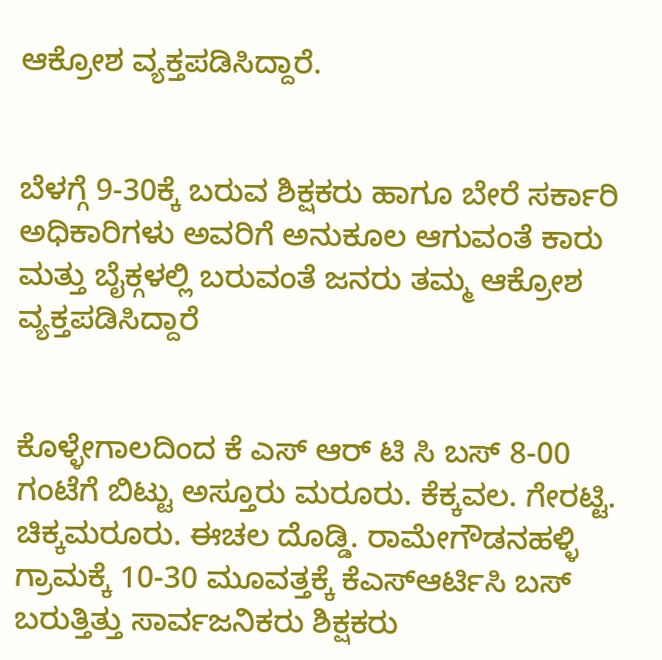ಆಕ್ರೋಶ ವ್ಯಕ್ತಪಡಿಸಿದ್ದಾರೆ.


ಬೆಳಗ್ಗೆ 9-30ಕ್ಕೆ ಬರುವ ಶಿಕ್ಷಕರು ಹಾಗೂ ಬೇರೆ ಸರ್ಕಾರಿ ಅಧಿಕಾರಿಗಳು ಅವರಿಗೆ ಅನುಕೂಲ ಆಗುವಂತೆ ಕಾರು ಮತ್ತು ಬೈಕ್ಗಳಲ್ಲಿ ಬರುವಂತೆ ಜನರು ತಮ್ಮ ಆಕ್ರೋಶ ವ್ಯಕ್ತಪಡಿಸಿದ್ದಾರೆ


ಕೊಳ್ಳೇಗಾಲದಿಂದ ಕೆ ಎಸ್ ಆರ್ ಟಿ ಸಿ ಬಸ್ 8-00 ಗಂಟೆಗೆ ಬಿಟ್ಟು ಅಸ್ತೂರು ಮರೂರು. ಕೆಕ್ಕವಲ. ಗೇರಟ್ಟಿ. ಚಿಕ್ಕಮರೂರು. ಈಚಲ ದೊಡ್ಡಿ. ರಾಮೇಗೌಡನಹಳ್ಳಿ ಗ್ರಾಮಕ್ಕೆ 10-30 ಮೂವತ್ತಕ್ಕೆ ಕೆಎಸ್‍ಆರ್ಟಿಸಿ ಬಸ್ ಬರುತ್ತಿತ್ತು ಸಾರ್ವಜನಿಕರು ಶಿಕ್ಷಕರು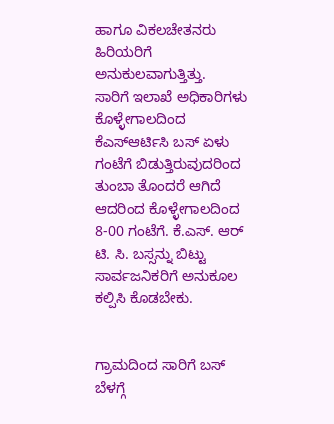ಹಾಗೂ ವಿಕಲಚೇತನರು ಹಿರಿಯರಿಗೆ ಅನುಕುಲವಾಗುತ್ತಿತ್ತು.
ಸಾರಿಗೆ ಇಲಾಖೆ ಅಧಿಕಾರಿಗಳು ಕೊಳ್ಳೇಗಾಲದಿಂದ ಕೆಎಸ್‍ಆರ್ಟಿಸಿ ಬಸ್ ಏಳು ಗಂಟೆಗೆ ಬಿಡುತ್ತಿರುವುದರಿಂದ ತುಂಬಾ ತೊಂದರೆ ಆಗಿದೆ ಆದರಿಂದ ಕೊಳ್ಳೇಗಾಲದಿಂದ 8-00 ಗಂಟೆಗೆ. ಕೆ.ಎಸ್. ಆರ್ ಟಿ. ಸಿ. ಬಸ್ಸನ್ನು ಬಿಟ್ಟು ಸಾರ್ವಜನಿಕರಿಗೆ ಅನುಕೂಲ ಕಲ್ಪಿಸಿ ಕೊಡಬೇಕು.


ಗ್ರಾಮದಿಂದ ಸಾರಿಗೆ ಬಸ್ ಬೆಳಗ್ಗೆ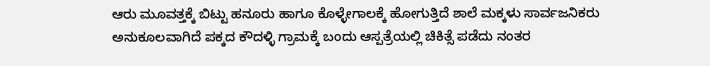ಆರು ಮೂವತ್ತಕ್ಕೆ ಬಿಟ್ಟು ಹನೂರು ಹಾಗೂ ಕೊಳ್ಳೇಗಾಲಕ್ಕೆ ಹೋಗುತ್ತಿದೆ ಶಾಲೆ ಮಕ್ಕಳು ಸಾರ್ವಜನಿಕರು ಅನುಕೂಲವಾಗಿದೆ ಪಕ್ಕದ ಕೌದಳ್ಳಿ ಗ್ರಾಮಕ್ಕೆ ಬಂದು ಆಸ್ಪತ್ರೆಯಲ್ಲಿ ಚಿಕಿತ್ಸೆ ಪಡೆದು ನಂತರ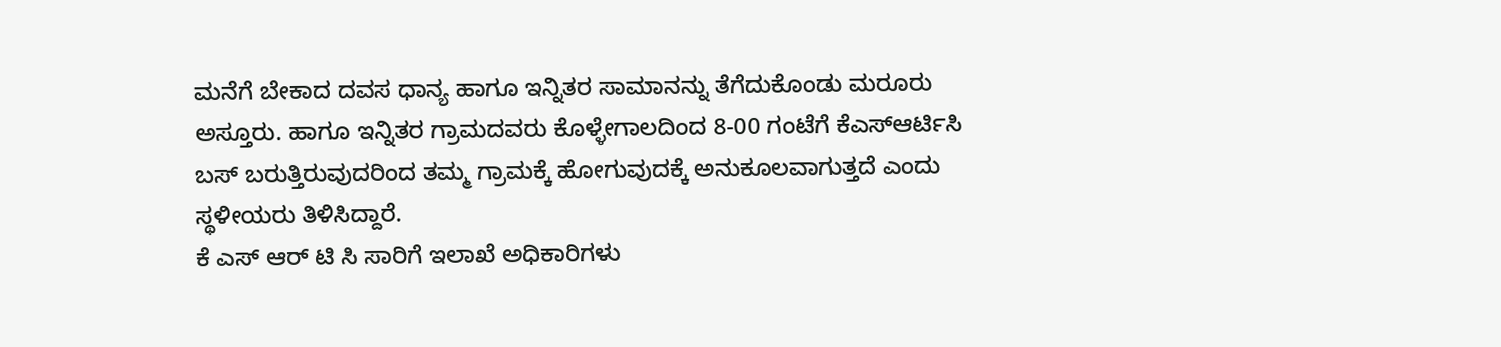ಮನೆಗೆ ಬೇಕಾದ ದವಸ ಧಾನ್ಯ ಹಾಗೂ ಇನ್ನಿತರ ಸಾಮಾನನ್ನು ತೆಗೆದುಕೊಂಡು ಮರೂರು ಅಸ್ತೂರು. ಹಾಗೂ ಇನ್ನಿತರ ಗ್ರಾಮದವರು ಕೊಳ್ಳೇಗಾಲದಿಂದ 8-00 ಗಂಟೆಗೆ ಕೆಎಸ್‍ಆರ್ಟಿಸಿ ಬಸ್ ಬರುತ್ತಿರುವುದರಿಂದ ತಮ್ಮ ಗ್ರಾಮಕ್ಕೆ ಹೋಗುವುದಕ್ಕೆ ಅನುಕೂಲವಾಗುತ್ತದೆ ಎಂದು ಸ್ಥಳೀಯರು ತಿಳಿಸಿದ್ದಾರೆ.
ಕೆ ಎಸ್ ಆರ್ ಟಿ ಸಿ ಸಾರಿಗೆ ಇಲಾಖೆ ಅಧಿಕಾರಿಗಳು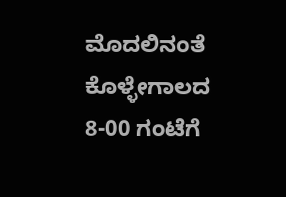ಮೊದಲಿನಂತೆ ಕೊಳ್ಳೇಗಾಲದ 8-00 ಗಂಟೆಗೆ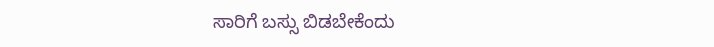ಸಾರಿಗೆ ಬಸ್ಸು ಬಿಡಬೇಕೆಂದು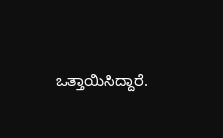ಒತ್ತಾಯಿಸಿದ್ದಾರೆ.